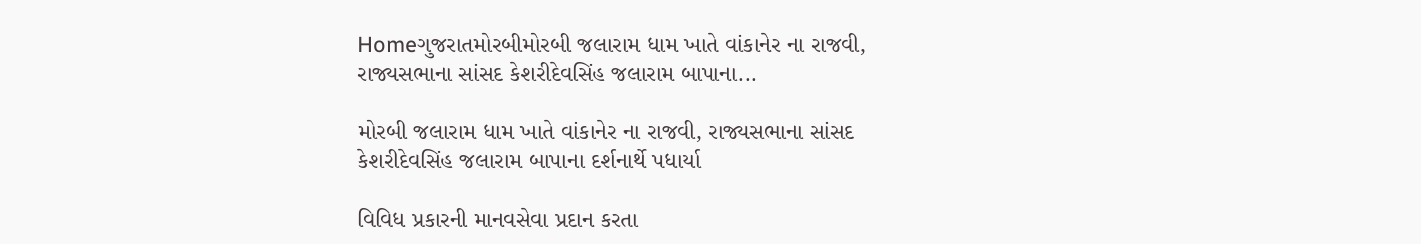Homeગુજરાતમોરબીમોરબી જલારામ ધામ ખાતે વાંકાનેર ના રાજવી, રાજ્યસભાના સાંસદ કેશરીદેવસિંહ જલારામ બાપાના...

મોરબી જલારામ ધામ ખાતે વાંકાનેર ના રાજવી, રાજ્યસભાના સાંસદ કેશરીદેવસિંહ જલારામ બાપાના દર્શનાર્થે પધાર્યા

વિવિધ પ્રકારની માનવસેવા પ્રદાન કરતા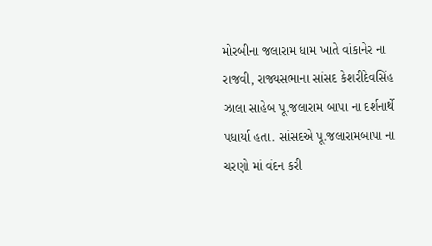મોરબીના જલારામ ધામ ખાતે વાંકાનેર ના રાજવી, રાજ્યસભાના સાંસદ કેશરીદેવસિંહ ઝાલા સાહેબ પૂ.જલારામ બાપા ના દર્શનાર્થે પધાર્યા હતા. સાંસદએ પૂ.જલારામબાપા ના ચરણો માં વંદન કરી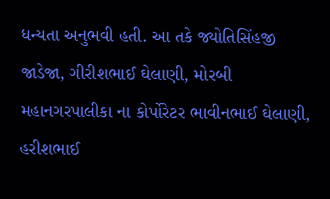ધન્યતા અનુભવી હતી. આ તકે જ્યોતિસિંહજી જાડેજા, ગીરીશભાઈ ઘેલાણી, મોરબી મહાનગરપાલીકા ના કોર્પોરેટર ભાવીનભાઈ ઘેલાણી, હરીશભાઈ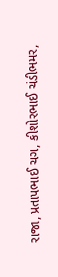રાજા, પ્રતાપભાઈ ચગ, કીશોરભાઈ ચંડીભમર,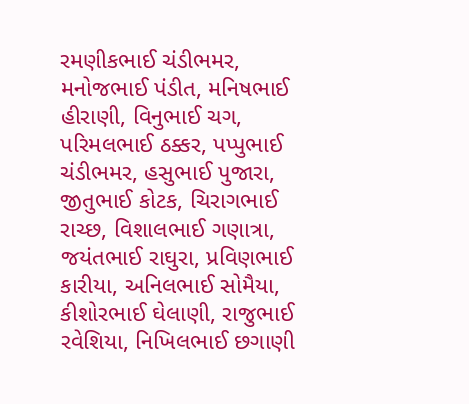રમણીકભાઈ ચંડીભમર, મનોજભાઈ પંડીત, મનિષભાઈ હીરાણી, વિનુભાઈ ચગ, પરિમલભાઈ ઠક્કર, પપ્પુભાઈ ચંડીભમર, હસુભાઈ પુજારા, જીતુભાઈ કોટક, ચિરાગભાઈ રાચ્છ, વિશાલભાઈ ગણાત્રા, જયંતભાઈ રાઘુરા, પ્રવિણભાઈ કારીયા, અનિલભાઈ સોમૈયા, કીશોરભાઈ ઘેલાણી, રાજુભાઈ રવેશિયા, નિખિલભાઈ છગાણી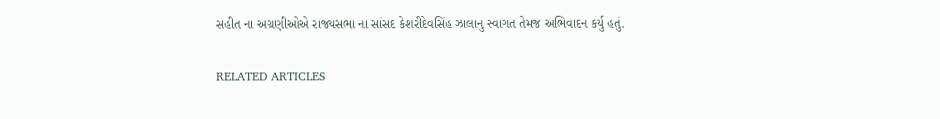સહીત ના અગ્રણીઓએ રાજ્યસભા ના સાંસદ કેશરીદેવસિંહ ઝાલાનુ સ્વાગત તેમજ અભિવાદન કર્યુ હતું.

RELATED ARTICLES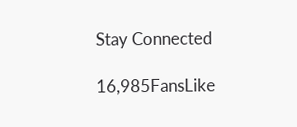Stay Connected

16,985FansLike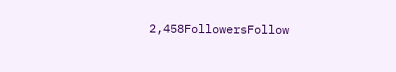2,458FollowersFollow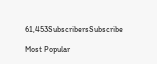61,453SubscribersSubscribe

Most Popular